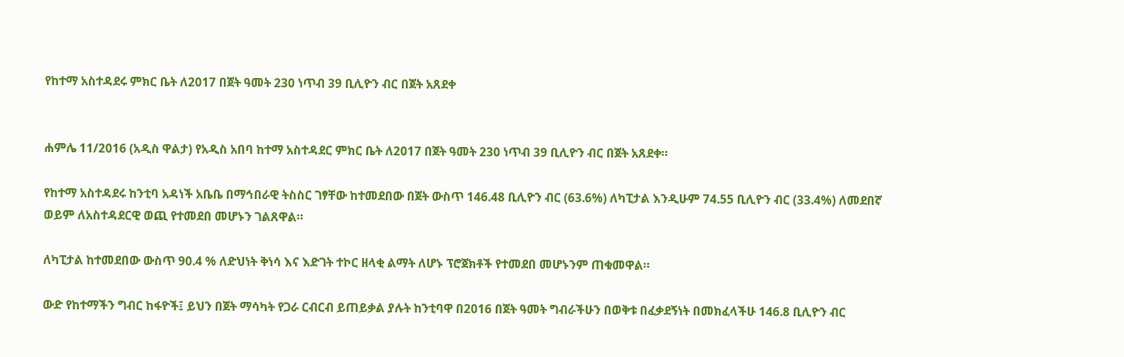የከተማ አስተዳደሩ ምክር ቤት ለ2017 በጀት ዓመት 230 ነጥብ 39 ቢሊዮን ብር በጀት አጸደቀ


ሐምሌ 11/2016 (አዲስ ዋልታ) የአዲስ አበባ ከተማ አስተዳደር ምክር ቤት ለ2017 በጀት ዓመት 230 ነጥብ 39 ቢሊዮን ብር በጀት አጸደቀ።

የከተማ አስተዳደሩ ከንቲባ አዳነች አቤቤ በማኅበራዊ ትስስር ገፃቸው ከተመደበው በጀት ውስጥ 146.48 ቢሊዮን ብር (63.6%) ለካፒታል እንዲሁም 74.55 ቢሊዮን ብር (33.4%) ለመደበኛ ወይም ለአስተዳደርዊ ወጪ የተመደበ መሆኑን ገልጸዋል።

ለካፒታል ከተመደበው ውስጥ 90.4 % ለድህነት ቅነሳ እና እድገት ተኮር ዘላቂ ልማት ለሆኑ ፕሮጀክቶች የተመደበ መሆኑንም ጠቁመዋል።

ውድ የከተማችን ግብር ከፋዮች፤ ይህን በጀት ማሳካት የጋራ ርብርብ ይጠይቃል ያሉት ከንቲባዋ በ2016 በጀት ዓመት ግብራችሁን በወቅቱ በፈቃደኝነት በመክፈላችሁ 146.8 ቢሊዮን ብር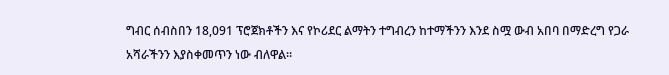ግብር ሰብስበን 18,091 ፕሮጀክቶችን እና የኮሪደር ልማትን ተግብረን ከተማችንን እንደ ስሟ ውብ አበባ በማድረግ የጋራ አሻራችንን እያስቀመጥን ነው ብለዋል።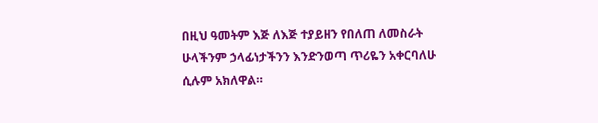በዚህ ዓመትም እጅ ለእጅ ተያይዘን የበለጠ ለመስራት ሁላችንም ኃላፊነታችንን እንድንወጣ ጥሪዬን አቀርባለሁ ሲሉም አክለዋል።